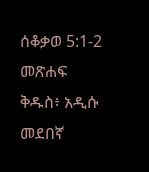ሰቆቃወ 5:1-2 መጽሐፍ ቅዱስ፥ አዲሱ መደበኛ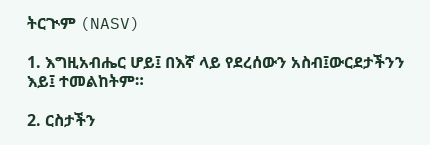ትርጒም (NASV)

1. እግዚአብሔር ሆይ፤ በእኛ ላይ የደረሰውን አስብ፤ውርደታችንን እይ፤ ተመልከትም።

2. ርስታችን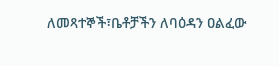ለመጻተኞች፣ቤቶቻችን ለባዕዳን ዐልፈው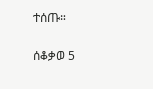ተሰጡ።

ሰቆቃወ 5